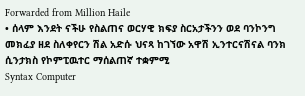Forwarded from Million Haile
• ሰላም እንደት ናችሁ የስልጠና ወርሃዊ ክፍያ ስርአታችንን ወደ ባንኮንግ መክፈያ ዘደ ስለቀየርን ሽል አድሱ ህናጻ ከገኘው አዋሽ ኢንተርናሽናል ባንክ ሲንታክስ የኮምፒዉተር ማሰልጠኛ ተቋምሚ
Syntax Computer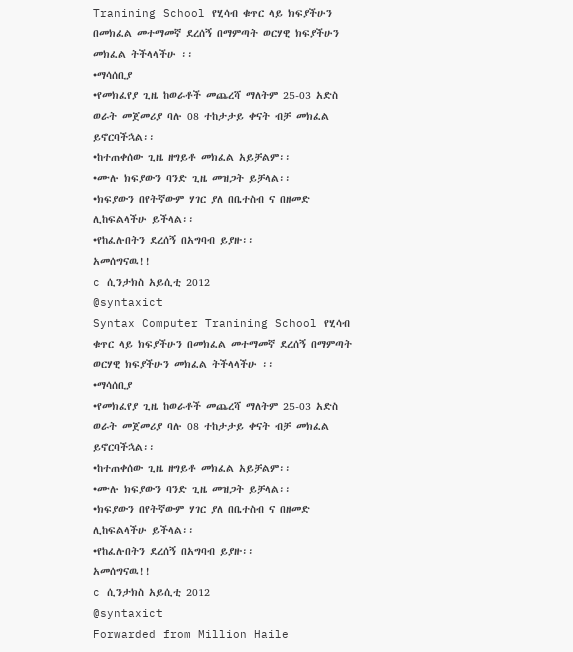Tranining School የሂሳብ ቁጥር ላይ ክፍያችሁን በመክፈል መተማመኛ ደረሰኝ በማምጣት ወርሃዊ ክፍያችሁን መክፈል ትችላላችሁ ፡፡
•ማሳሰቢያ
•የመክፈየያ ጊዜ ከወራቶች መጨረሻ ማለትም 25-03 አድስ ወራት መጀመሪያ ባሉ 08 ተከታታይ ቀናት ብቻ መክፈል ይኖርባችኋል፡፡
•ከተጠቀሰው ጊዜ ዘግይቶ መክፈል አይቻልም፡፡
•ሙሉ ክፍያውን ባንድ ጊዜ መዝጋት ይቻላል፡፡
•ክፍያውን በየትኛውም ሃገር ያለ በቤተስብ ና በዘመድ ሊከፍልላችሁ ይችላል፡፡
•የከፈሉበትን ደረሰኝ በአግባብ ይያዙ፡፡
አመሰግናዉ!!
c ሲንታክስ አይሲቲ 2012
@syntaxict
Syntax Computer Tranining School የሂሳብ ቁጥር ላይ ክፍያችሁን በመክፈል መተማመኛ ደረሰኝ በማምጣት ወርሃዊ ክፍያችሁን መክፈል ትችላላችሁ ፡፡
•ማሳሰቢያ
•የመክፈየያ ጊዜ ከወራቶች መጨረሻ ማለትም 25-03 አድስ ወራት መጀመሪያ ባሉ 08 ተከታታይ ቀናት ብቻ መክፈል ይኖርባችኋል፡፡
•ከተጠቀሰው ጊዜ ዘግይቶ መክፈል አይቻልም፡፡
•ሙሉ ክፍያውን ባንድ ጊዜ መዝጋት ይቻላል፡፡
•ክፍያውን በየትኛውም ሃገር ያለ በቤተስብ ና በዘመድ ሊከፍልላችሁ ይችላል፡፡
•የከፈሉበትን ደረሰኝ በአግባብ ይያዙ፡፡
አመሰግናዉ!!
c ሲንታክስ አይሲቲ 2012
@syntaxict
Forwarded from Million Haile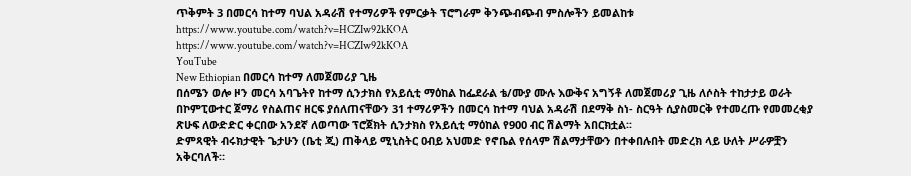ጥቅምት 3 በመርሳ ከተማ ባህል አዳራሽ የተማሪዎች የምርቃት ፕሮግራም ቅንጭብጭብ ምስሎችን ይመልከቱ
https://www.youtube.com/watch?v=HCZIw92kKOA
https://www.youtube.com/watch?v=HCZIw92kKOA
YouTube
New Ethiopian በመርሳ ከተማ ለመጀመሪያ ጊዜ
በሰሜን ወሎ ዞን መርሳ አባጌትየ ከተማ ሲንታክስ የአይሲቲ ማዕከል ከፌደራል ቴ/ሙያ ሙሉ እውቅና አግኝቶ ለመጀመሪያ ጊዜ ለሶስት ተከታታይ ወራት በኮምፒውተር ጀማሪ የስልጠና ዘርፍ ያሰለጠናቸውን 31 ተማሪዎችን በመርሳ ከተማ ባህል አዳራሽ በደማቅ ስነ- ስርዓት ሲያስመርቅ የተመረጡ የመመረቂያ ጽሁፍ ለውድድር ቀርበው አንደኛ ለወጣው ፕሮጀክት ሲንታክስ የአይሲቲ ማዕከል የ900 ብር ሽልማት አበርክቷል፡፡
ድምጻዊት ብሩክታዊት ጌታሁን (ቤቲ ጂ) ጠቅላይ ሚኒስትር ዐብይ አህመድ የኖቤል የሰላም ሽልማታቸውን በተቀበሉበት መድረክ ላይ ሁለት ሥራዎቿን አቅርባለች።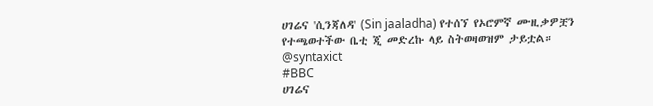ሀገሬና 'ሲንጃለዳ' (Sin jaaladha) የተሰኘ የኦሮምኛ ሙዚቃዎቿን የተጫወተችው ቤቲ ጂ መድረኩ ላይ ስትወዛወዝም ታይቷል።
@syntaxict
#BBC
ሀገሬና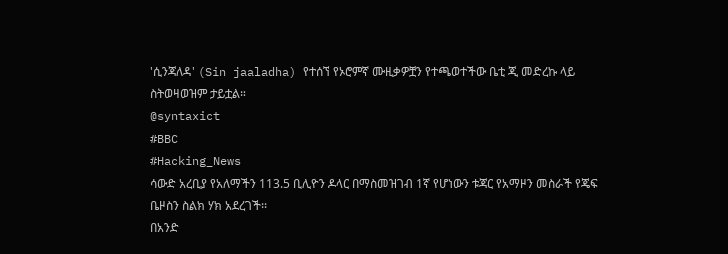'ሲንጃለዳ' (Sin jaaladha) የተሰኘ የኦሮምኛ ሙዚቃዎቿን የተጫወተችው ቤቲ ጂ መድረኩ ላይ ስትወዛወዝም ታይቷል።
@syntaxict
#BBC
#Hacking_News
ሳውድ አረቢያ የአለማችን 113.5 ቢሊዮን ዶላር በማስመዝገብ 1ኛ የሆነውን ቱጃር የአማዞን መስራች የጄፍ ቤዞስን ስልክ ሃክ አደረገች፡፡
በአንድ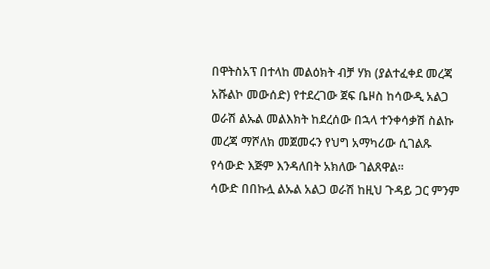በዋትስአፕ በተላከ መልዕክት ብቻ ሃክ (ያልተፈቀደ መረጃ አሹልኮ መውሰድ) የተደረገው ጀፍ ቤዞስ ከሳውዲ አልጋ ወራሽ ልኡል መልእክት ከደረሰው በኋላ ተንቀሳቃሽ ስልኩ መረጃ ማሾለክ መጀመሩን የህግ አማካሪው ሲገልጹ የሳውድ እጅም እንዳለበት አክለው ገልጸዋል፡፡
ሳውድ በበኩሏ ልኡል አልጋ ወራሽ ከዚህ ጉዳይ ጋር ምንም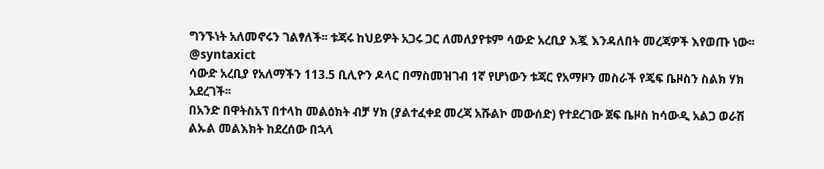ግንኙነት አለመኖሩን ገልፃለች፡፡ ቱጃሩ ከህይዎት አጋሩ ጋር ለመለያየቱም ሳውድ አረቢያ እጇ እንዳለበት መረጃዎች እየወጡ ነው፡፡
@syntaxict
ሳውድ አረቢያ የአለማችን 113.5 ቢሊዮን ዶላር በማስመዝገብ 1ኛ የሆነውን ቱጃር የአማዞን መስራች የጄፍ ቤዞስን ስልክ ሃክ አደረገች፡፡
በአንድ በዋትስአፕ በተላከ መልዕክት ብቻ ሃክ (ያልተፈቀደ መረጃ አሹልኮ መውሰድ) የተደረገው ጀፍ ቤዞስ ከሳውዲ አልጋ ወራሽ ልኡል መልእክት ከደረሰው በኋላ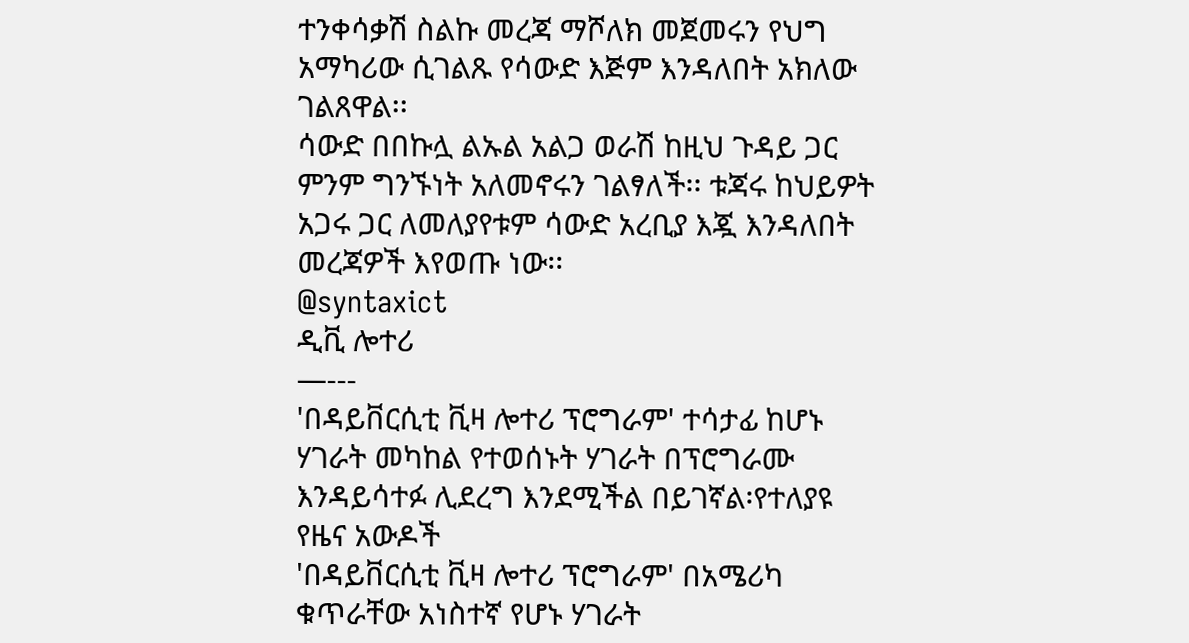ተንቀሳቃሽ ስልኩ መረጃ ማሾለክ መጀመሩን የህግ አማካሪው ሲገልጹ የሳውድ እጅም እንዳለበት አክለው ገልጸዋል፡፡
ሳውድ በበኩሏ ልኡል አልጋ ወራሽ ከዚህ ጉዳይ ጋር ምንም ግንኙነት አለመኖሩን ገልፃለች፡፡ ቱጃሩ ከህይዎት አጋሩ ጋር ለመለያየቱም ሳውድ አረቢያ እጇ እንዳለበት መረጃዎች እየወጡ ነው፡፡
@syntaxict
ዲቪ ሎተሪ
—---
'በዳይቨርሲቲ ቪዛ ሎተሪ ፕሮግራም' ተሳታፊ ከሆኑ ሃገራት መካከል የተወሰኑት ሃገራት በፕሮግራሙ እንዳይሳተፉ ሊደረግ እንደሚችል በይገኛል፡የተለያዩ የዜና አውዶች
'በዳይቨርሲቲ ቪዛ ሎተሪ ፕሮግራም' በአሜሪካ ቁጥራቸው አነስተኛ የሆኑ ሃገራት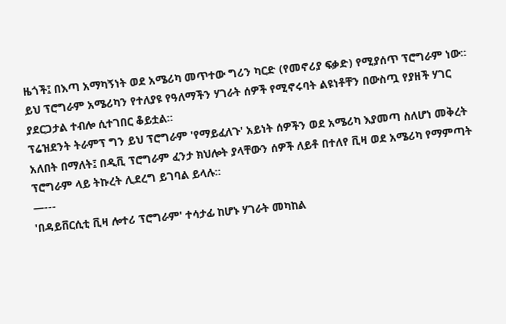ዜጎች፤ በእጣ አማካኝነት ወደ አሜሪካ መጥተው ግሪን ካርድ (የመኖሪያ ፍቃድ) የሚያሰጥ ፕሮግራም ነው።
ይህ ፕሮግራም አሜሪካን የተለያዩ የዓለማችን ሃገራት ሰዎች የሚኖሩባት ልዩነቶቸን በውስጧ የያዘች ሃገር ያደርጋታል ተብሎ ሲተገበር ቆይቷል።
ፕሬዝደንት ትራምፕ ግን ይህ ፕሮግራም 'የማይፈለጉ' አይነት ሰዎችን ወደ አሜሪካ እያመጣ ስለሆነ መቅረት አለበት በማለት፤ በዲቪ ፕሮግራም ፈንታ ክህሎት ያላቸውን ሰዎች ለይቶ በተለየ ቪዛ ወደ አሜሪካ የማምጣት ፕሮግራም ላይ ትኩረት ሊደረግ ይገባል ይላሉ።
—---
'በዳይቨርሲቲ ቪዛ ሎተሪ ፕሮግራም' ተሳታፊ ከሆኑ ሃገራት መካከል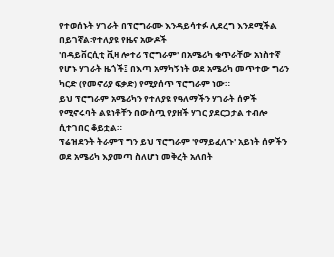የተወሰኑት ሃገራት በፕሮግራሙ እንዳይሳተፉ ሊደረግ እንደሚችል በይገኛል፡የተለያዩ የዜና አውዶች
'በዳይቨርሲቲ ቪዛ ሎተሪ ፕሮግራም' በአሜሪካ ቁጥራቸው አነስተኛ የሆኑ ሃገራት ዜጎች፤ በእጣ አማካኝነት ወደ አሜሪካ መጥተው ግሪን ካርድ (የመኖሪያ ፍቃድ) የሚያሰጥ ፕሮግራም ነው።
ይህ ፕሮግራም አሜሪካን የተለያዩ የዓለማችን ሃገራት ሰዎች የሚኖሩባት ልዩነቶቸን በውስጧ የያዘች ሃገር ያደርጋታል ተብሎ ሲተገበር ቆይቷል።
ፕሬዝደንት ትራምፕ ግን ይህ ፕሮግራም 'የማይፈለጉ' አይነት ሰዎችን ወደ አሜሪካ እያመጣ ስለሆነ መቅረት አለበት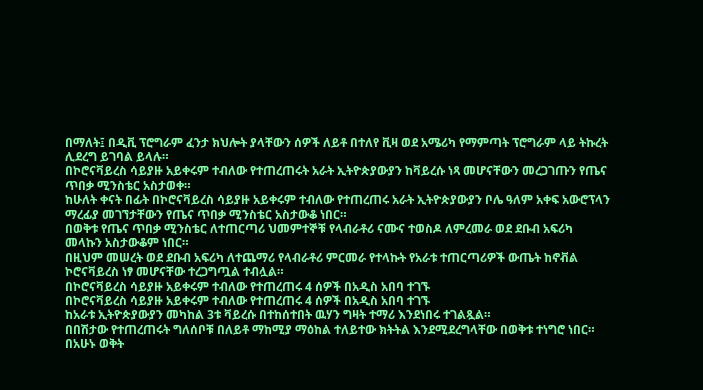በማለት፤ በዲቪ ፕሮግራም ፈንታ ክህሎት ያላቸውን ሰዎች ለይቶ በተለየ ቪዛ ወደ አሜሪካ የማምጣት ፕሮግራም ላይ ትኩረት ሊደረግ ይገባል ይላሉ።
በኮሮናቫይረስ ሳይያዙ አይቀሩም ተብለው የተጠረጠሩት አራት ኢትዮጵያውያን ከቫይረሱ ነጻ መሆናቸውን መረጋገጡን የጤና ጥበቃ ሚንስቴር አስታወቀ።
ከሁለት ቀናት በፊት በኮሮናቫይረስ ሳይያዙ አይቀሩም ተብለው የተጠረጠሩ አራት ኢትዮጵያውያን ቦሌ ዓለም አቀፍ አውሮፕላን ማረፊያ መገኘታቸውን የጤና ጥበቃ ሚንስቴር አስታውቆ ነበር።
በወቅቱ የጤና ጥበቃ ሚንስቴር ለተጠርጣሪ ህመምተኞቹ የላብራቶሪ ናሙና ተወስዶ ለምረመራ ወደ ደቡብ አፍሪካ መላኩን አስታውቆም ነበር።
በዚህም መሠረት ወደ ደቡብ አፍሪካ ለተጨማሪ የላብራቶሪ ምርመራ የተላኩት የአራቱ ተጠርጣሪዎች ውጤት ከኖቭል ኮሮናቫይረስ ነፃ መሆናቸው ተረጋግጧል ተብሏል።
በኮሮናቫይረስ ሳይያዙ አይቀሩም ተብለው የተጠረጠሩ 4 ሰዎች በአዲስ አበባ ተገኙ
በኮሮናቫይረስ ሳይያዙ አይቀሩም ተብለው የተጠረጠሩ 4 ሰዎች በአዲስ አበባ ተገኙ
ከአራቱ ኢትዮጵያውያን መካከል 3ቱ ቫይረሱ በተከሰተበት ዉሃን ግዛት ተማሪ እንደነበሩ ተገልጿል።
በበሽታው የተጠረጠሩት ግለሰቦቹ በለይቶ ማከሚያ ማዕከል ተለይተው ክትትል እንደሚደረግላቸው በወቅቱ ተነግሮ ነበር።
በአሁኑ ወቅት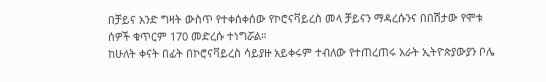በቻይና አንድ ግዛት ውስጥ የተቀሰቀሰው የኮሮናቫይረስ መላ ቻይናን ማዳረሱንና በበሽታው የሞቱ ሰዎች ቁጥርም 170 መድረሱ ተነግሯል።
ከሁለት ቀናት በፊት በኮሮናቫይረስ ሳይያዙ አይቀሩም ተብለው የተጠረጠሩ አራት ኢትዮጵያውያን ቦሌ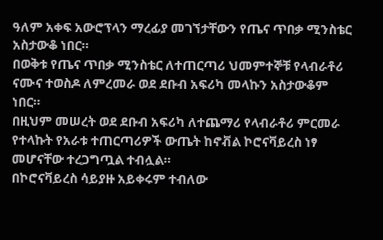ዓለም አቀፍ አውሮፕላን ማረፊያ መገኘታቸውን የጤና ጥበቃ ሚንስቴር አስታውቆ ነበር።
በወቅቱ የጤና ጥበቃ ሚንስቴር ለተጠርጣሪ ህመምተኞቹ የላብራቶሪ ናሙና ተወስዶ ለምረመራ ወደ ደቡብ አፍሪካ መላኩን አስታውቆም ነበር።
በዚህም መሠረት ወደ ደቡብ አፍሪካ ለተጨማሪ የላብራቶሪ ምርመራ የተላኩት የአራቱ ተጠርጣሪዎች ውጤት ከኖቭል ኮሮናቫይረስ ነፃ መሆናቸው ተረጋግጧል ተብሏል።
በኮሮናቫይረስ ሳይያዙ አይቀሩም ተብለው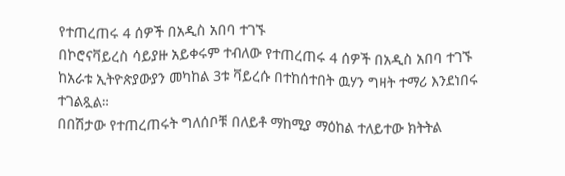የተጠረጠሩ 4 ሰዎች በአዲስ አበባ ተገኙ
በኮሮናቫይረስ ሳይያዙ አይቀሩም ተብለው የተጠረጠሩ 4 ሰዎች በአዲስ አበባ ተገኙ
ከአራቱ ኢትዮጵያውያን መካከል 3ቱ ቫይረሱ በተከሰተበት ዉሃን ግዛት ተማሪ እንደነበሩ ተገልጿል።
በበሽታው የተጠረጠሩት ግለሰቦቹ በለይቶ ማከሚያ ማዕከል ተለይተው ክትትል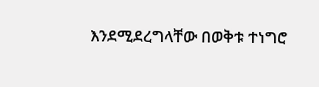እንደሚደረግላቸው በወቅቱ ተነግሮ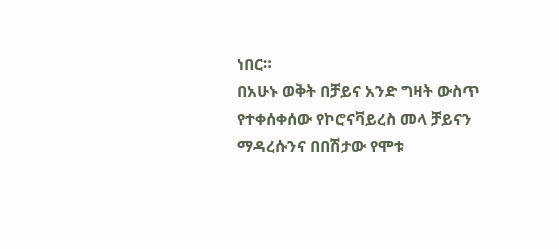ነበር።
በአሁኑ ወቅት በቻይና አንድ ግዛት ውስጥ የተቀሰቀሰው የኮሮናቫይረስ መላ ቻይናን ማዳረሱንና በበሽታው የሞቱ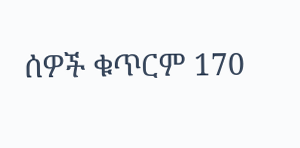ሰዎች ቁጥርም 170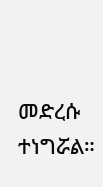መድረሱ ተነግሯል።